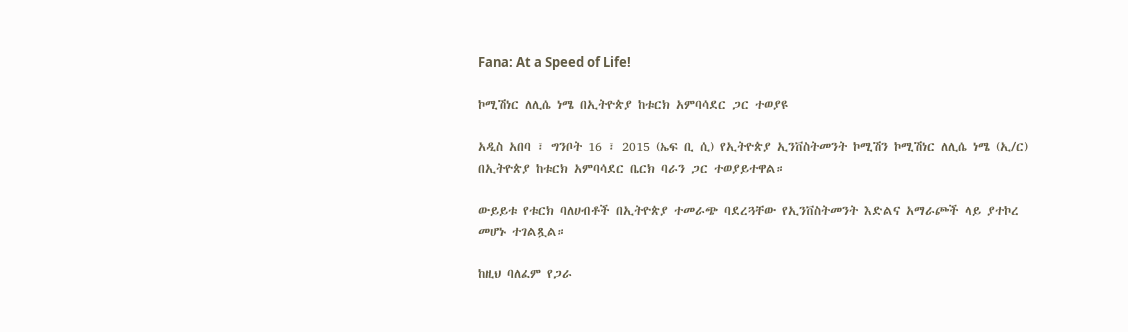Fana: At a Speed of Life!

ኮሚሽነር ለሊሴ ነሜ በኢትዮጵያ ከቱርክ አምባሳደር ጋር ተወያዩ

አዲስ አበባ ፣ ግንቦት 16 ፣ 2015 (ኤፍ ቢ ሲ) የኢትዮጵያ ኢንቨስትመንት ኮሚሽን ኮሚሽነር ለሊሴ ነሜ (ኢ/ር) በኢትዮጵያ ከቱርክ አምባሳደር ቤርክ ባራን ጋር ተወያይተዋል።

ውይይቱ የቱርክ ባለሀብቶች በኢትዮጵያ ተመራጭ ባደረጓቸው የኢንቨስትመንት እድልና አማራጮች ላይ ያተኮረ መሆኑ ተገልጿል።

ከዚህ ባለፈም የጋራ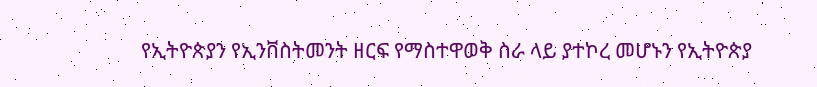የኢትዮጵያን የኢንቨስትመንት ዘርፍ የማስተዋወቅ ስራ ላይ ያተኮረ መሆኑን የኢትዮጵያ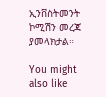ኢንቨስትመንት ኮሚሽን መረጃ ያመላክታል።

You might also like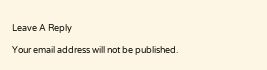Leave A Reply

Your email address will not be published.